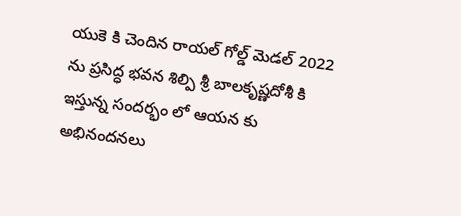యుకె కి చెందిన రాయల్ గోల్డ్ మెడల్ 2022 ను ప్రసిద్ధ భవన శిల్పి శ్రీ బాలకృష్ణదోశీ కి ఇస్తున్న సందర్భం లో ఆయన కు అభినందనలు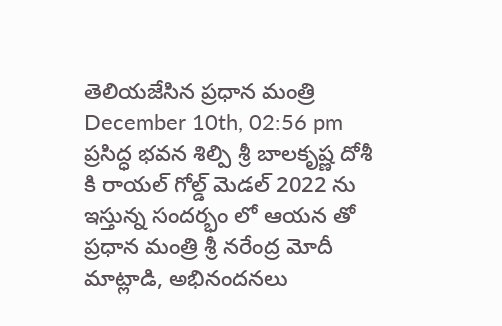తెలియజేసిన ప్రధాన మంత్రి
December 10th, 02:56 pm
ప్రసిద్ధ భవన శిల్పి శ్రీ బాలకృష్ణ దోశీ కి రాయల్ గోల్డ్ మెడల్ 2022 ను ఇస్తున్న సందర్భం లో ఆయన తో ప్రధాన మంత్రి శ్రీ నరేంద్ర మోదీ మాట్లాడి, అభినందనలు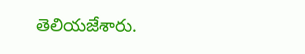తెలియజేశారు.